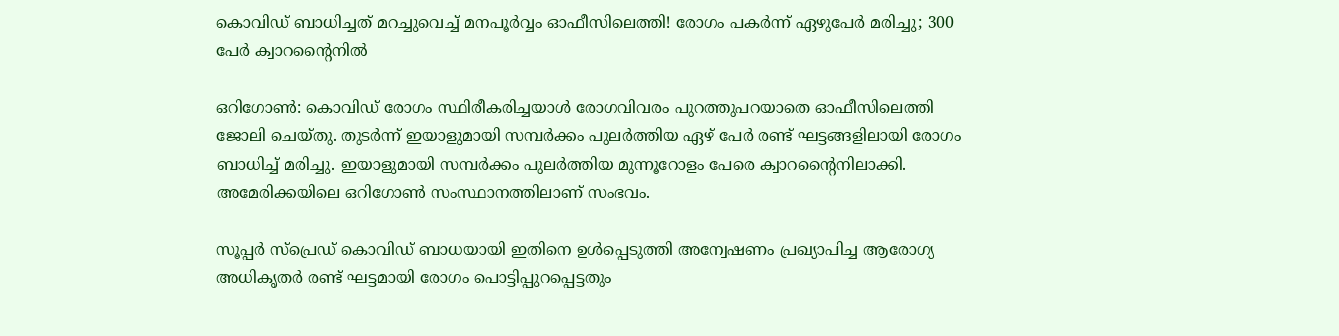കൊവിഡ് ബാധിച്ചത് മറച്ചുവെച്ച് മനപൂര്‍വ്വം ഓഫീസിലെത്തി! രോഗം പകര്‍ന്ന് ഏഴുപേര്‍ മരിച്ചു; 300 പേര്‍ ക്വാറന്റൈനില്‍

ഒറിഗോണ്‍: കൊവിഡ് രോഗം സ്ഥിരീകരിച്ചയാള്‍ രോഗവിവരം പുറത്തുപറയാതെ ഓഫീസിലെത്തി ജോലി ചെയ്തു. തുടര്‍ന്ന് ഇയാളുമായി സമ്പര്‍ക്കം പുലര്‍ത്തിയ ഏഴ് പേര്‍ രണ്ട് ഘട്ടങ്ങളിലായി രോഗം ബാധിച്ച് മരിച്ചു. ഇയാളുമായി സമ്പര്‍ക്കം പുലര്‍ത്തിയ മുന്നൂറോളം പേരെ ക്വാറന്റൈനിലാക്കി. അമേരിക്കയിലെ ഒറിഗോണ്‍ സംസ്ഥാനത്തിലാണ് സംഭവം.

സൂപ്പര്‍ സ്പ്രെഡ് കൊവിഡ് ബാധയായി ഇതിനെ ഉള്‍പ്പെടുത്തി അന്വേഷണം പ്രഖ്യാപിച്ച ആരോഗ്യ അധികൃതര്‍ രണ്ട് ഘട്ടമായി രോഗം പൊട്ടിപ്പുറപ്പെട്ടതും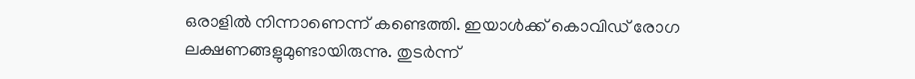ഒരാളില്‍ നിന്നാണെന്ന് കണ്ടെത്തി. ഇയാള്‍ക്ക് കൊവിഡ് രോഗ ലക്ഷണങ്ങളുമുണ്ടായിരുന്നു. തുടര്‍ന്ന്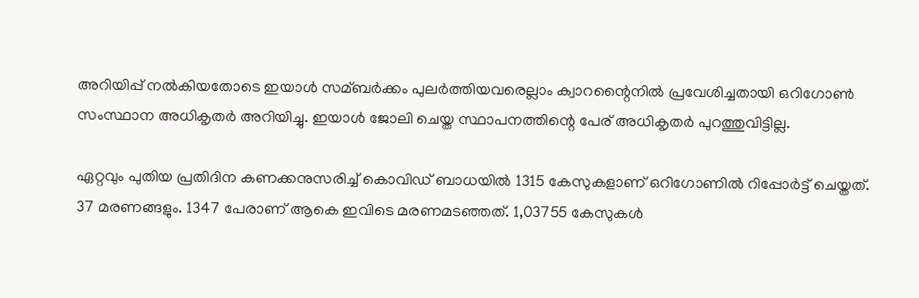അറിയിപ്പ് നല്‍കിയതോടെ ഇയാള്‍ സമ്ബര്‍ക്കം പുലര്‍ത്തിയവരെല്ലാം ക്വാറന്റൈനില്‍ പ്രവേശിച്ചതായി ഒറിഗോണ്‍ സംസ്ഥാന അധികൃതര്‍ അറിയിച്ചു. ഇയാള്‍ ജോലി ചെയ്ത സ്ഥാപനത്തിന്റെ പേര് അധികൃതര്‍ പുറത്തുവിട്ടില്ല.

ഏറ്റവും പുതിയ പ്രതിദിന കണക്കനുസരിച്ച് കൊവിഡ് ബാധയില്‍ 1315 കേസുകളാണ് ഒറിഗോണില്‍ റിപ്പോര്‍ട്ട് ചെയ്തത്. 37 മരണങ്ങളും. 1347 പേരാണ് ആകെ ഇവിടെ മരണമടഞ്ഞത്. 1,03755 കേസുകള്‍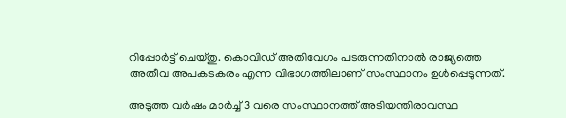റിപ്പോര്‍ട്ട് ചെയ്തു. കൊവിഡ് അതിവേഗം പടരുന്നതിനാല്‍ രാജ്യത്തെ അതീവ അപകടകരം എന്ന വിഭാഗത്തിലാണ് സംസ്ഥാനം ഉള്‍പ്പെടുന്നത്.

അടുത്ത വര്‍ഷം മാര്‍ച്ച് 3 വരെ സംസ്ഥാനത്ത് അടിയന്തിരാവസ്ഥ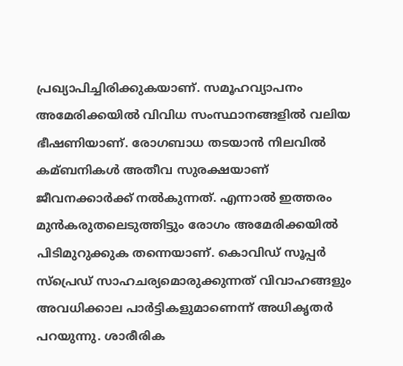പ്രഖ്യാപിച്ചിരിക്കുകയാണ്. സമൂഹവ്യാപനം അമേരിക്കയില്‍ വിവിധ സംസ്ഥാനങ്ങളില്‍ വലിയ ഭീഷണിയാണ്. രോഗബാധ തടയാന്‍ നിലവില്‍ കമ്ബനികള്‍ അതീവ സുരക്ഷയാണ് ജീവനക്കാര്‍ക്ക് നല്‍കുന്നത്. എന്നാല്‍ ഇത്തരം മുന്‍കരുതലെടുത്തിട്ടും രോഗം അമേരിക്കയില്‍ പിടിമുറുക്കുക തന്നെയാണ്. കൊവിഡ് സൂപ്പര്‍ സ്പ്രെഡ് സാഹചര്യമൊരുക്കുന്നത് വിവാഹങ്ങളും അവധിക്കാല പാര്‍ട്ടികളുമാണെന്ന് അധികൃതര്‍ പറയുന്നു. ശാരീരിക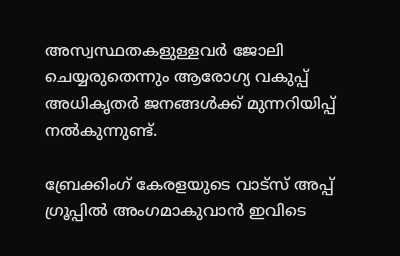അസ്വസ്ഥതകളുള്ളവര്‍ ജോലി ചെയ്യരുതെന്നും ആരോഗ്യ വകുപ്പ് അധികൃതര്‍ ജനങ്ങള്‍ക്ക് മുന്നറിയിപ്പ് നല്‍കുന്നുണ്ട്.

ബ്രേക്കിംഗ് കേരളയുടെ വാട്സ് അപ്പ് ഗ്രൂപ്പിൽ അംഗമാകുവാൻ ഇവിടെ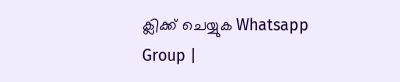ക്ലിക്ക് ചെയ്യുക Whatsapp Group |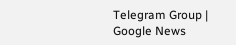Telegram Group | Google News